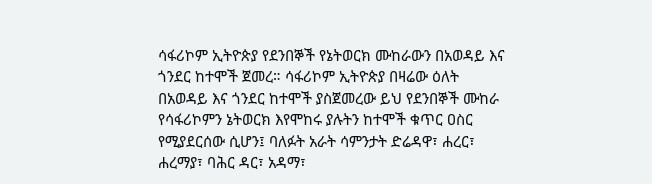ሳፋሪኮም ኢትዮጵያ የደንበኞች የኔትወርክ ሙከራውን በአወዳይ እና ጎንደር ከተሞች ጀመረ። ሳፋሪኮም ኢትዮጵያ በዛሬው ዕለት በአወዳይ እና ጎንደር ከተሞች ያስጀመረው ይህ የደንበኞች ሙከራ የሳፋሪኮምን ኔትወርክ እየሞከሩ ያሉትን ከተሞች ቁጥር ዐስር የሚያደርሰው ሲሆን፤ ባለፉት አራት ሳምንታት ድሬዳዋ፣ ሐረር፣ ሐረማያ፣ ባሕር ዳር፣ አዳማ፣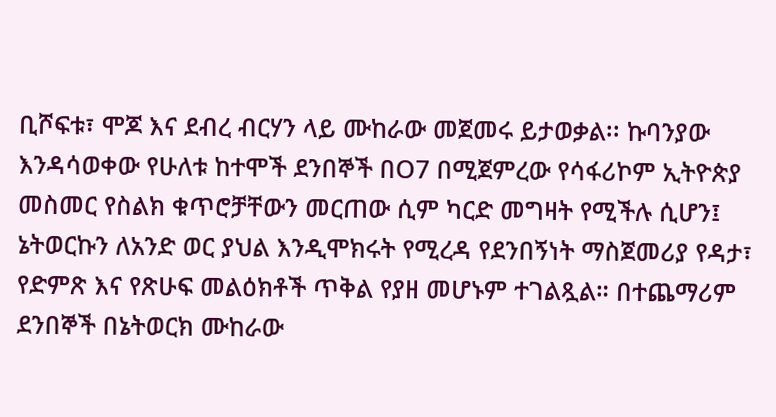ቢሾፍቱ፣ ሞጆ እና ደብረ ብርሃን ላይ ሙከራው መጀመሩ ይታወቃል፡፡ ኩባንያው እንዳሳወቀው የሁለቱ ከተሞች ደንበኞች በO7 በሚጀምረው የሳፋሪኮም ኢትዮጵያ መስመር የስልክ ቁጥሮቻቸውን መርጠው ሲም ካርድ መግዛት የሚችሉ ሲሆን፤ ኔትወርኩን ለአንድ ወር ያህል እንዲሞክሩት የሚረዳ የደንበኝነት ማስጀመሪያ የዳታ፣ የድምጽ እና የጽሁፍ መልዕክቶች ጥቅል የያዘ መሆኑም ተገልጿል። በተጨማሪም ደንበኞች በኔትወርክ ሙከራው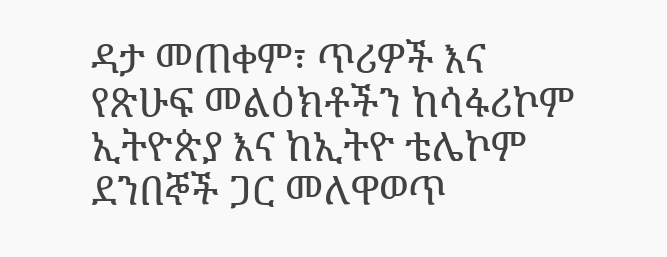ዳታ መጠቀም፣ ጥሪዎች እና የጽሁፍ መልዕክቶችን ከሳፋሪኮም ኢትዮጵያ እና ከኢትዮ ቴሌኮም ደንበኞች ጋር መለዋወጥ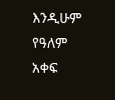እንዲሁም የዓለም አቀፍ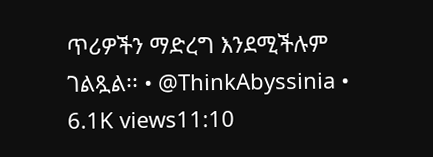ጥሪዎችን ማድረግ እንደሚችሉም ገልጿል፡፡ • @ThinkAbyssinia • 6.1K views11:10